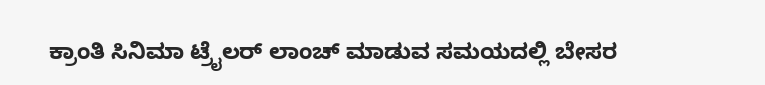ಕ್ರಾಂತಿ ಸಿನಿಮಾ ಟ್ರೈಲರ್ ಲಾಂಚ್ ಮಾಡುವ ಸಮಯದಲ್ಲಿ ಬೇಸರ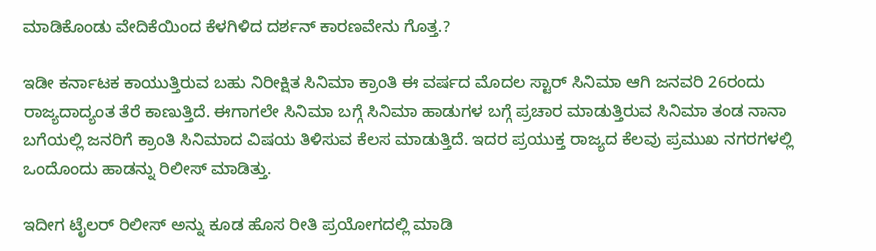ಮಾಡಿಕೊಂಡು ವೇದಿಕೆಯಿಂದ ಕೆಳಗಿಳಿದ ದರ್ಶನ್ ಕಾರಣವೇನು ಗೊತ್ತ.?

ಇಡೀ ಕರ್ನಾಟಕ ಕಾಯುತ್ತಿರುವ ಬಹು ನಿರೀಕ್ಷಿತ ಸಿನಿಮಾ ಕ್ರಾಂತಿ ಈ ವರ್ಷದ ಮೊದಲ ಸ್ಟಾರ್ ಸಿನಿಮಾ ಆಗಿ ಜನವರಿ 26ರಂದು ರಾಜ್ಯದಾದ್ಯಂತ ತೆರೆ ಕಾಣುತ್ತಿದೆ. ಈಗಾಗಲೇ ಸಿನಿಮಾ ಬಗ್ಗೆ ಸಿನಿಮಾ ಹಾಡುಗಳ ಬಗ್ಗೆ ಪ್ರಚಾರ ಮಾಡುತ್ತಿರುವ ಸಿನಿಮಾ ತಂಡ ನಾನಾ ಬಗೆಯಲ್ಲಿ ಜನರಿಗೆ ಕ್ರಾಂತಿ ಸಿನಿಮಾದ ವಿಷಯ ತಿಳಿಸುವ ಕೆಲಸ ಮಾಡುತ್ತಿದೆ. ಇದರ ಪ್ರಯುಕ್ತ ರಾಜ್ಯದ ಕೆಲವು ಪ್ರಮುಖ ನಗರಗಳಲ್ಲಿ ಒಂದೊಂದು ಹಾಡನ್ನು ರಿಲೀಸ್ ಮಾಡಿತ್ತು.

ಇದೀಗ ಟೈಲರ್ ರಿಲೀಸ್ ಅನ್ನು ಕೂಡ ಹೊಸ ರೀತಿ ಪ್ರಯೋಗದಲ್ಲಿ ಮಾಡಿ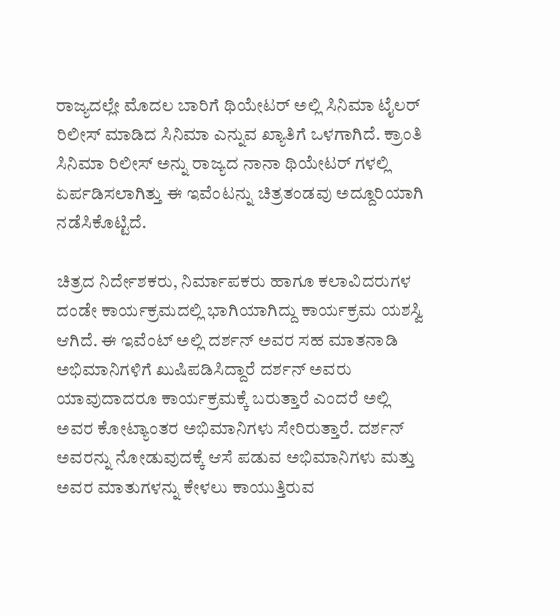ರಾಜ್ಯದಲ್ಲೇ ಮೊದಲ ಬಾರಿಗೆ ಥಿಯೇಟರ್ ಅಲ್ಲಿ ಸಿನಿಮಾ ಟೈಲರ್ ರಿಲೀಸ್ ಮಾಡಿದ ಸಿನಿಮಾ ಎನ್ನುವ ಖ್ಯಾತಿಗೆ ಒಳಗಾಗಿದೆ. ಕ್ರಾಂತಿ ಸಿನಿಮಾ ರಿಲೀಸ್ ಅನ್ನು ರಾಜ್ಯದ ನಾನಾ ಥಿಯೇಟರ್ ಗಳಲ್ಲಿ ಏರ್ಪಡಿಸಲಾಗಿತ್ತು ಈ ಇವೆಂಟನ್ನು ಚಿತ್ರತಂಡವು ಅದ್ದೂರಿಯಾಗಿ ನಡೆಸಿಕೊಟ್ಟಿದೆ.

ಚಿತ್ರದ ನಿರ್ದೇಶಕರು, ನಿರ್ಮಾಪಕರು ಹಾಗೂ ಕಲಾವಿದರುಗಳ ದಂಡೇ ಕಾರ್ಯಕ್ರಮದಲ್ಲಿ ಭಾಗಿಯಾಗಿದ್ದು ಕಾರ್ಯಕ್ರಮ ಯಶಸ್ವಿ ಆಗಿದೆ. ಈ ಇವೆಂಟ್ ಅಲ್ಲಿ ದರ್ಶನ್ ಅವರ ಸಹ ಮಾತನಾಡಿ ಅಭಿಮಾನಿಗಳಿಗೆ ಖುಷಿಪಡಿಸಿದ್ದಾರೆ ದರ್ಶನ್ ಅವರು ಯಾವುದಾದರೂ ಕಾರ್ಯಕ್ರಮಕ್ಕೆ ಬರುತ್ತಾರೆ ಎಂದರೆ ಅಲ್ಲಿ ಅವರ ಕೋಟ್ಯಾಂತರ ಅಭಿಮಾನಿಗಳು ಸೇರಿರುತ್ತಾರೆ. ದರ್ಶನ್ ಅವರನ್ನು ನೋಡುವುದಕ್ಕೆ ಆಸೆ ಪಡುವ ಅಭಿಮಾನಿಗಳು ಮತ್ತು ಅವರ ಮಾತುಗಳನ್ನು ಕೇಳಲು ಕಾಯುತ್ತಿರುವ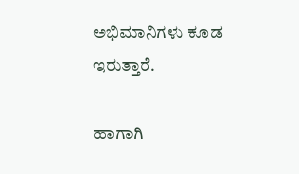ಅಭಿಮಾನಿಗಳು ಕೂಡ ಇರುತ್ತಾರೆ.

ಹಾಗಾಗಿ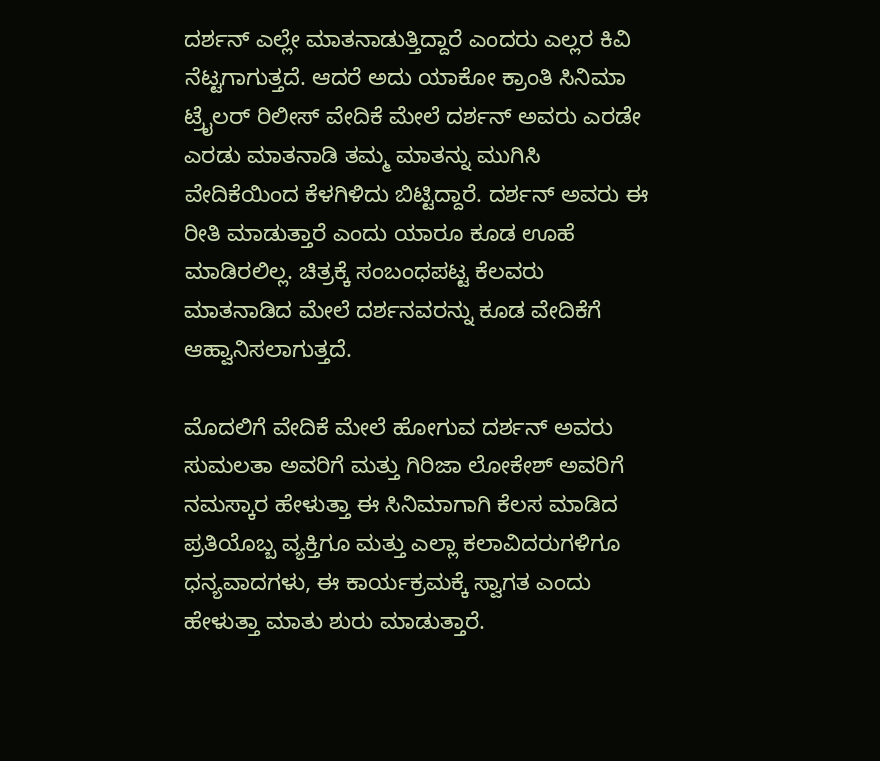ದರ್ಶನ್ ಎಲ್ಲೇ ಮಾತನಾಡುತ್ತಿದ್ದಾರೆ ಎಂದರು ಎಲ್ಲರ ಕಿವಿ ನೆಟ್ಟಗಾಗುತ್ತದೆ. ಆದರೆ ಅದು ಯಾಕೋ ಕ್ರಾಂತಿ ಸಿನಿಮಾ ಟ್ರೈಲರ್ ರಿಲೀಸ್ ವೇದಿಕೆ ಮೇಲೆ ದರ್ಶನ್ ಅವರು ಎರಡೇ ಎರಡು ಮಾತನಾಡಿ ತಮ್ಮ ಮಾತನ್ನು ಮುಗಿಸಿ ವೇದಿಕೆಯಿಂದ ಕೆಳಗಿಳಿದು ಬಿಟ್ಟಿದ್ದಾರೆ. ದರ್ಶನ್ ಅವರು ಈ ರೀತಿ ಮಾಡುತ್ತಾರೆ ಎಂದು ಯಾರೂ ಕೂಡ ಊಹೆ ಮಾಡಿರಲಿಲ್ಲ. ಚಿತ್ರಕ್ಕೆ ಸಂಬಂಧಪಟ್ಟ ಕೆಲವರು ಮಾತನಾಡಿದ ಮೇಲೆ ದರ್ಶನವರನ್ನು ಕೂಡ ವೇದಿಕೆಗೆ ಆಹ್ವಾನಿಸಲಾಗುತ್ತದೆ.

ಮೊದಲಿಗೆ ವೇದಿಕೆ ಮೇಲೆ ಹೋಗುವ ದರ್ಶನ್ ಅವರು ಸುಮಲತಾ ಅವರಿಗೆ ಮತ್ತು ಗಿರಿಜಾ ಲೋಕೇಶ್ ಅವರಿಗೆ ನಮಸ್ಕಾರ ಹೇಳುತ್ತಾ ಈ ಸಿನಿಮಾಗಾಗಿ ಕೆಲಸ ಮಾಡಿದ ಪ್ರತಿಯೊಬ್ಬ ವ್ಯಕ್ತಿಗೂ ಮತ್ತು ಎಲ್ಲಾ ಕಲಾವಿದರುಗಳಿಗೂ ಧನ್ಯವಾದಗಳು, ಈ ಕಾರ್ಯಕ್ರಮಕ್ಕೆ ಸ್ವಾಗತ ಎಂದು ಹೇಳುತ್ತಾ ಮಾತು ಶುರು ಮಾಡುತ್ತಾರೆ.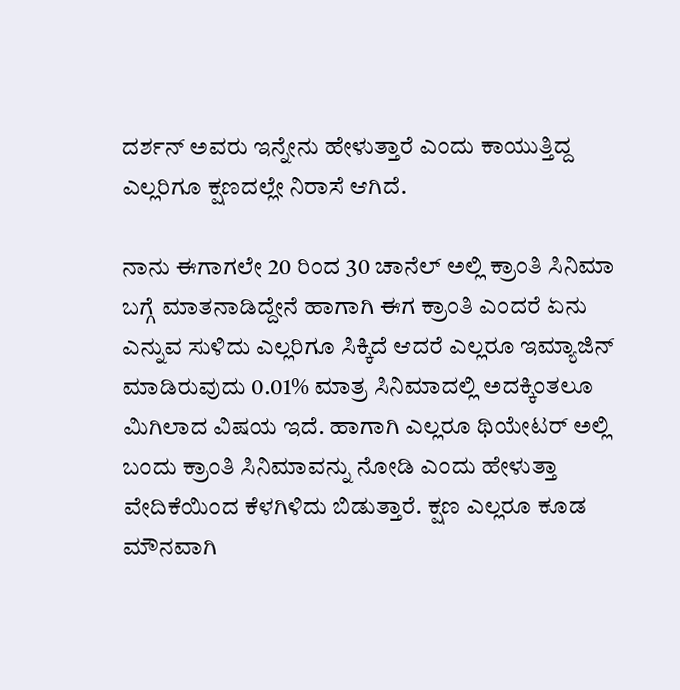ದರ್ಶನ್ ಅವರು ಇನ್ನೇನು ಹೇಳುತ್ತಾರೆ ಎಂದು ಕಾಯುತ್ತಿದ್ದ ಎಲ್ಲರಿಗೂ ಕ್ಷಣದಲ್ಲೇ ನಿರಾಸೆ ಆಗಿದೆ.

ನಾನು ಈಗಾಗಲೇ 20 ರಿಂದ 30 ಚಾನೆಲ್ ಅಲ್ಲಿ ಕ್ರಾಂತಿ ಸಿನಿಮಾ ಬಗ್ಗೆ ಮಾತನಾಡಿದ್ದೇನೆ ಹಾಗಾಗಿ ಈಗ ಕ್ರಾಂತಿ ಎಂದರೆ ಏನು ಎನ್ನುವ ಸುಳಿದು ಎಲ್ಲರಿಗೂ ಸಿಕ್ಕಿದೆ ಆದರೆ ಎಲ್ಲರೂ ಇಮ್ಯಾಜಿನ್ ಮಾಡಿರುವುದು 0.01% ಮಾತ್ರ ಸಿನಿಮಾದಲ್ಲಿ ಅದಕ್ಕಿಂತಲೂ ಮಿಗಿಲಾದ ವಿಷಯ ಇದೆ. ಹಾಗಾಗಿ ಎಲ್ಲರೂ ಥಿಯೇಟರ್ ಅಲ್ಲಿ ಬಂದು ಕ್ರಾಂತಿ ಸಿನಿಮಾವನ್ನು ನೋಡಿ ಎಂದು ಹೇಳುತ್ತಾ ವೇದಿಕೆಯಿಂದ ಕೆಳಗಿಳಿದು ಬಿಡುತ್ತಾರೆ. ಕ್ಷಣ ಎಲ್ಲರೂ ಕೂಡ ಮೌನವಾಗಿ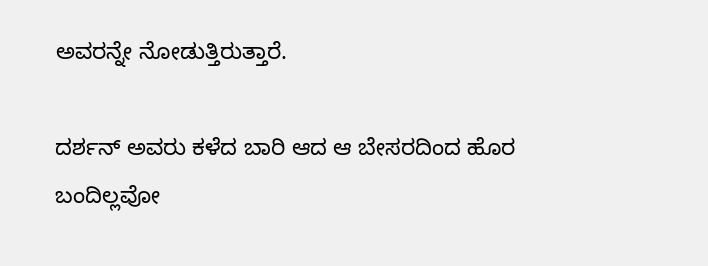ಅವರನ್ನೇ ನೋಡುತ್ತಿರುತ್ತಾರೆ.

ದರ್ಶನ್ ಅವರು ಕಳೆದ ಬಾರಿ ಆದ ಆ ಬೇಸರದಿಂದ ಹೊರ ಬಂದಿಲ್ಲವೋ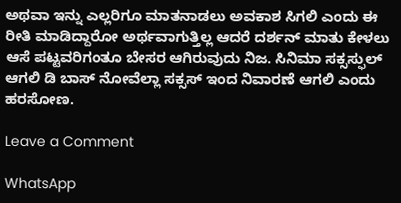ಅಥವಾ ಇನ್ನು ಎಲ್ಲರಿಗೂ ಮಾತನಾಡಲು ಅವಕಾಶ ಸಿಗಲಿ ಎಂದು ಈ ರೀತಿ ಮಾಡಿದ್ದಾರೋ ಅರ್ಥವಾಗುತ್ತಿಲ್ಲ ಆದರೆ ದರ್ಶನ್ ಮಾತು ಕೇಳಲು ಆಸೆ ಪಟ್ಟವರಿಗಂತೂ ಬೇಸರ ಆಗಿರುವುದು ನಿಜ. ಸಿನಿಮಾ ಸಕ್ಸಸ್ಫುಲ್ ಆಗಲಿ ಡಿ ಬಾಸ್ ನೋವೆಲ್ಲಾ ಸಕ್ಸಸ್ ಇಂದ ನಿವಾರಣೆ ಆಗಲಿ ಎಂದು ಹರಸೋಣ.

Leave a Comment

WhatsApp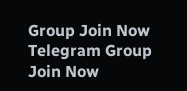Group Join Now
Telegram Group Join Now